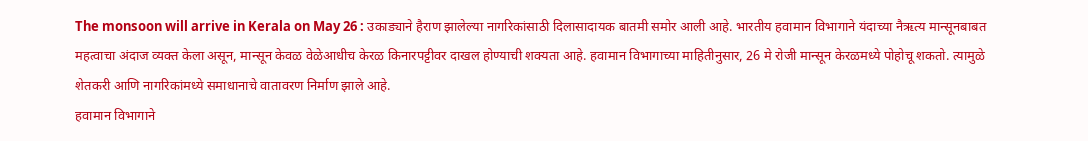The monsoon will arrive in Kerala on May 26 : उकाड्याने हैराण झालेल्या नागरिकांसाठी दिलासादायक बातमी समोर आली आहे. भारतीय हवामान विभागाने यंदाच्या नैऋत्य मान्सूनबाबत महत्वाचा अंदाज व्यक्त केला असून, मान्सून केवळ वेळेआधीच केरळ किनारपट्टीवर दाखल होण्याची शक्यता आहे. हवामान विभागाच्या माहितीनुसार, 26 मे रोजी मान्सून केरळमध्ये पोहोचू शकतो. त्यामुळे शेतकरी आणि नागरिकांमध्ये समाधानाचे वातावरण निर्माण झाले आहे.
हवामान विभागाने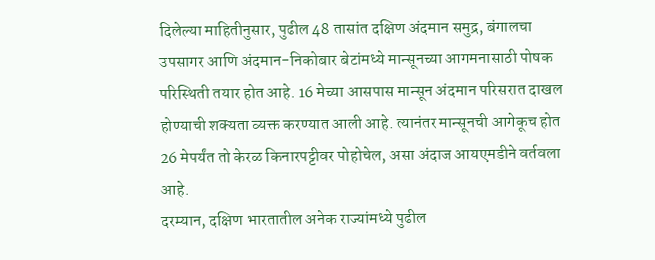दिलेल्या माहितीनुसार, पुढील 48 तासांत दक्षिण अंदमान समुद्र, बंगालचा उपसागर आणि अंदमान-निकोबार बेटांमध्ये मान्सूनच्या आगमनासाठी पोषक परिस्थिती तयार होत आहे. 16 मेच्या आसपास मान्सून अंदमान परिसरात दाखल होण्याची शक्यता व्यक्त करण्यात आली आहे. त्यानंतर मान्सूनची आगेकूच होत 26 मेपर्यंत तो केरळ किनारपट्टीवर पोहोचेल, असा अंदाज आयएमडीने वर्तवला आहे.
दरम्यान, दक्षिण भारतातील अनेक राज्यांमध्ये पुढील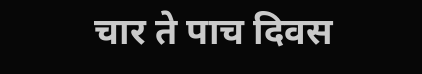चार ते पाच दिवस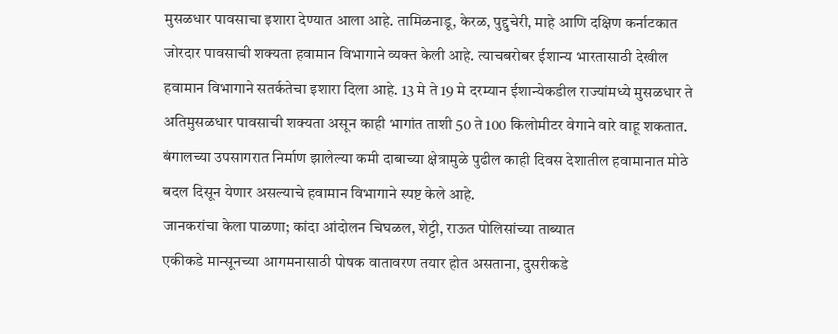मुसळधार पावसाचा इशारा देण्यात आला आहे. तामिळनाडू, केरळ, पुद्दुचेरी, माहे आणि दक्षिण कर्नाटकात जोरदार पावसाची शक्यता हवामान विभागाने व्यक्त केली आहे. त्याचबरोबर ईशान्य भारतासाठी देखील हवामान विभागाने सतर्कतेचा इशारा दिला आहे. 13 मे ते 19 मे दरम्यान ईशान्येकडील राज्यांमध्ये मुसळधार ते अतिमुसळधार पावसाची शक्यता असून काही भागांत ताशी 50 ते 100 किलोमीटर वेगाने वारे वाहू शकतात. बंगालच्या उपसागरात निर्माण झालेल्या कमी दाबाच्या क्षेत्रामुळे पुढील काही दिवस देशातील हवामानात मोठे बदल दिसून येणार असल्याचे हवामान विभागाने स्पष्ट केले आहे.
जानकरांचा केला पाळणा; कांदा आंदोलन चिघळल, शेट्टी, राऊत पोलिसांच्या ताब्यात
एकीकडे मान्सूनच्या आगमनासाठी पोषक वातावरण तयार होत असताना, दुसरीकडे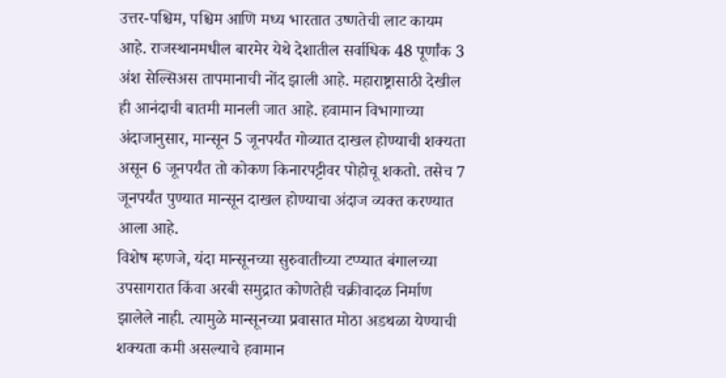उत्तर-पश्चिम, पश्चिम आणि मध्य भारतात उष्णतेची लाट कायम आहे. राजस्थानमधील बारमेर येथे देशातील सर्वाधिक 48 पूर्णांक 3 अंश सेल्सिअस तापमानाची नोंद झाली आहे. महाराष्ट्रासाठी देखील ही आनंदाची बातमी मानली जात आहे. हवामान विभागाच्या अंदाजानुसार, मान्सून 5 जूनपर्यंत गोव्यात दाखल होण्याची शक्यता असून 6 जूनपर्यंत तो कोकण किनारपट्टीवर पोहोचू शकतो. तसेच 7 जूनपर्यंत पुण्यात मान्सून दाखल होण्याचा अंदाज व्यक्त करण्यात आला आहे.
विशेष म्हणजे, यंदा मान्सूनच्या सुरुवातीच्या टप्प्यात बंगालच्या उपसागरात किंवा अरबी समुद्रात कोणतेही चक्रीवादळ निर्माण झालेले नाही. त्यामुळे मान्सूनच्या प्रवासात मोठा अडथळा येण्याची शक्यता कमी असल्याचे हवामान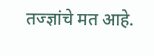तज्ज्ञांचे मत आहे.